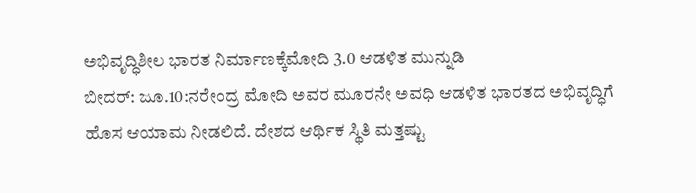ಅಭಿವೃದ್ಧಿಶೀಲ ಭಾರತ ನಿರ್ಮಾಣಕ್ಕೆಮೋದಿ 3.0 ಆಡಳಿತ ಮುನ್ನುಡಿ
ಬೀದರ್: ಜೂ.10:ನರೇಂದ್ರ ಮೋದಿ ಅವರ ಮೂರನೇ ಅವಧಿ ಆಡಳಿತ ಭಾರತದ ಅಭಿವೃದ್ಧಿಗೆ ಹೊಸ ಆಯಾಮ ನೀಡಲಿದೆ. ದೇಶದ ಆರ್ಥಿಕ ಸ್ಥಿತಿ ಮತ್ತಷ್ಟು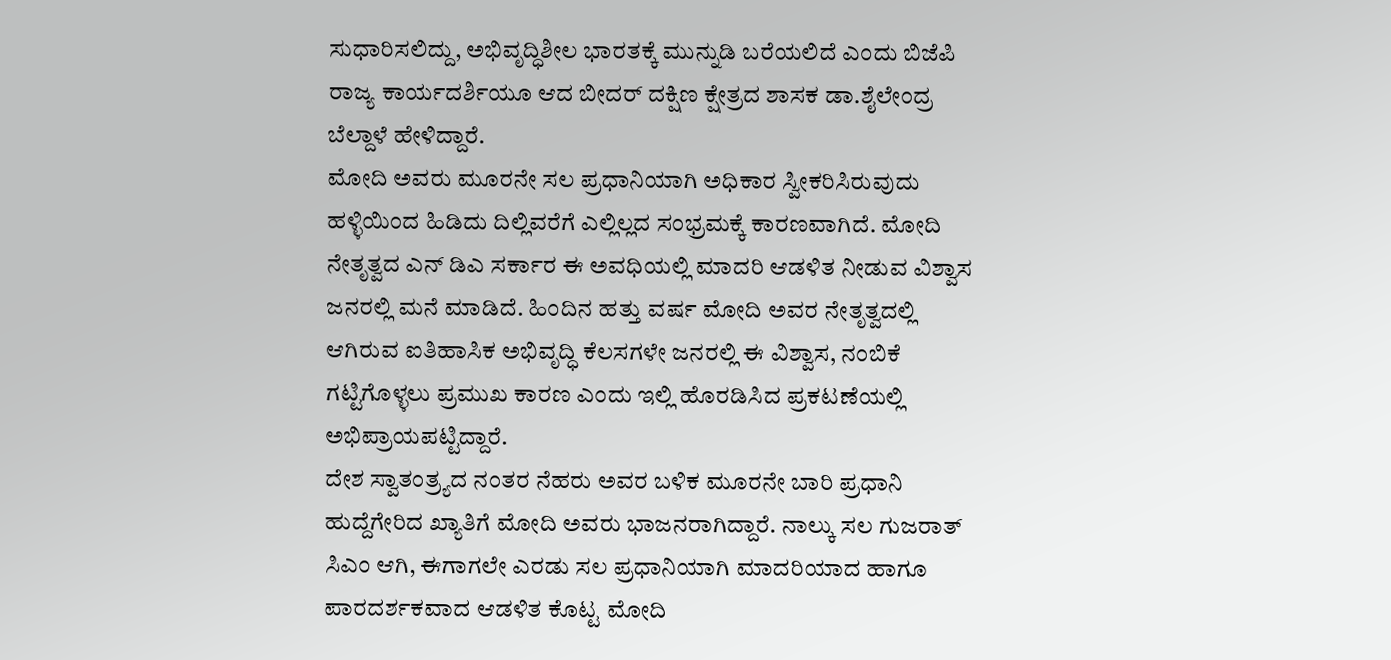ಸುಧಾರಿಸಲಿದ್ದು, ಅಭಿವೃದ್ಧಿಶೀಲ ಭಾರತಕ್ಕೆ ಮುನ್ನುಡಿ ಬರೆಯಲಿದೆ ಎಂದು ಬಿಜೆಪಿ ರಾಜ್ಯ ಕಾರ್ಯದರ್ಶಿಯೂ ಆದ ಬೀದರ್ ದಕ್ಷಿಣ ಕ್ಷೇತ್ರದ ಶಾಸಕ ಡಾ.ಶೈಲೇಂದ್ರ ಬೆಲ್ದಾಳೆ ಹೇಳಿದ್ದಾರೆ.
ಮೋದಿ ಅವರು ಮೂರನೇ ಸಲ ಪ್ರಧಾನಿಯಾಗಿ ಅಧಿಕಾರ ಸ್ವೀಕರಿಸಿರುವುದು ಹಳ್ಳಿಯಿಂದ ಹಿಡಿದು ದಿಲ್ಲಿವರೆಗೆ ಎಲ್ಲಿಲ್ಲದ ಸಂಭ್ರಮಕ್ಕೆ ಕಾರಣವಾಗಿದೆ. ಮೋದಿ ನೇತೃತ್ವದ ಎನ್ ಡಿಎ ಸರ್ಕಾರ ಈ ಅವಧಿಯಲ್ಲಿ ಮಾದರಿ ಆಡಳಿತ ನೀಡುವ ವಿಶ್ವಾಸ ಜನರಲ್ಲಿ ಮನೆ ಮಾಡಿದೆ. ಹಿಂದಿನ ಹತ್ತು ವರ್ಷ ಮೋದಿ ಅವರ ನೇತೃತ್ವದಲ್ಲಿ ಆಗಿರುವ ಐತಿಹಾಸಿಕ ಅಭಿವೃದ್ಧಿ ಕೆಲಸಗಳೇ ಜನರಲ್ಲಿ ಈ ವಿಶ್ವಾಸ, ನಂಬಿಕೆ ಗಟ್ಟಿಗೊಳ್ಳಲು ಪ್ರಮುಖ ಕಾರಣ ಎಂದು ಇಲ್ಲಿ ಹೊರಡಿಸಿದ ಪ್ರಕಟಣೆಯಲ್ಲಿ ಅಭಿಪ್ರಾಯಪಟ್ಟಿದ್ದಾರೆ.
ದೇಶ ಸ್ವಾತಂತ್ರ್ಯದ ನಂತರ ನೆಹರು ಅವರ ಬಳಿಕ ಮೂರನೇ ಬಾರಿ ಪ್ರಧಾನಿ ಹುದ್ದೆಗೇರಿದ ಖ್ಯಾತಿಗೆ ಮೋದಿ ಅವರು ಭಾಜನರಾಗಿದ್ದಾರೆ. ನಾಲ್ಕು ಸಲ ಗುಜರಾತ್ ಸಿಎಂ ಆಗಿ, ಈಗಾಗಲೇ ಎರಡು ಸಲ ಪ್ರಧಾನಿಯಾಗಿ ಮಾದರಿಯಾದ ಹಾಗೂ ಪಾರದರ್ಶಕವಾದ ಆಡಳಿತ ಕೊಟ್ಟ ಮೋದಿ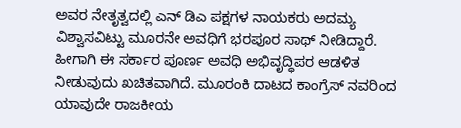ಅವರ ನೇತೃತ್ವದಲ್ಲಿ ಎನ್ ಡಿಎ ಪಕ್ಷಗಳ ನಾಯಕರು ಅದಮ್ಯ ವಿಶ್ವಾಸವಿಟ್ಟು ಮೂರನೇ ಅವಧಿಗೆ ಭರಪೂರ ಸಾಥ್ ನೀಡಿದ್ದಾರೆ. ಹೀಗಾಗಿ ಈ ಸರ್ಕಾರ ಪೂರ್ಣ ಅವಧಿ ಅಭಿವೃದ್ಧಿಪರ ಆಡಳಿತ ನೀಡುವುದು ಖಚಿತವಾಗಿದೆ. ಮೂರಂಕಿ ದಾಟದ ಕಾಂಗ್ರೆಸ್ ನವರಿಂದ ಯಾವುದೇ ರಾಜಕೀಯ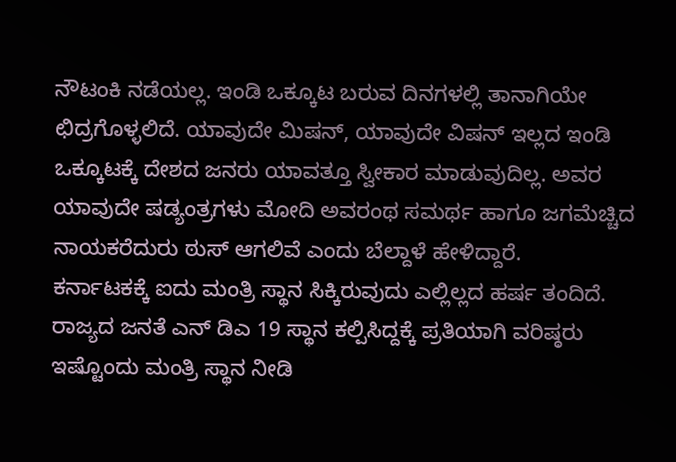ನೌಟಂಕಿ ನಡೆಯಲ್ಲ. ಇಂಡಿ ಒಕ್ಕೂಟ ಬರುವ ದಿನಗಳಲ್ಲಿ ತಾನಾಗಿಯೇ ಛಿದ್ರಗೊಳ್ಳಲಿದೆ. ಯಾವುದೇ ಮಿಷನ್, ಯಾವುದೇ ವಿಷನ್ ಇಲ್ಲದ ಇಂಡಿ ಒಕ್ಕೂಟಕ್ಕೆ ದೇಶದ ಜನರು ಯಾವತ್ತೂ ಸ್ವೀಕಾರ ಮಾಡುವುದಿಲ್ಲ. ಅವರ ಯಾವುದೇ ಷಡ್ಯಂತ್ರಗಳು ಮೋದಿ ಅವರಂಥ ಸಮರ್ಥ ಹಾಗೂ ಜಗಮೆಚ್ಚಿದ ನಾಯಕರೆದುರು ಠುಸ್ ಆಗಲಿವೆ ಎಂದು ಬೆಲ್ದಾಳೆ ಹೇಳಿದ್ದಾರೆ.
ಕರ್ನಾಟಕಕ್ಕೆ ಐದು ಮಂತ್ರಿ ಸ್ಥಾನ ಸಿಕ್ಕಿರುವುದು ಎಲ್ಲಿಲ್ಲದ ಹರ್ಷ ತಂದಿದೆ. ರಾಜ್ಯದ ಜನತೆ ಎನ್ ಡಿಎ 19 ಸ್ಥಾನ ಕಲ್ಪಿಸಿದ್ದಕ್ಕೆ ಪ್ರತಿಯಾಗಿ ವರಿಷ್ಠರು ಇಷ್ಟೊಂದು ಮಂತ್ರಿ ಸ್ಥಾನ ನೀಡಿ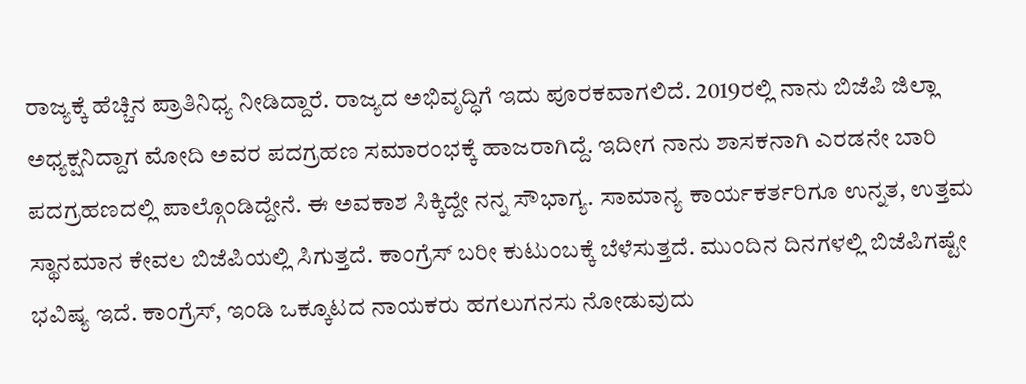ರಾಜ್ಯಕ್ಕೆ ಹೆಚ್ಚಿನ ಪ್ರಾತಿನಿಧ್ಯ ನೀಡಿದ್ದಾರೆ. ರಾಜ್ಯದ ಅಭಿವೃದ್ಧಿಗೆ ಇದು ಪೂರಕವಾಗಲಿದೆ. 2019ರಲ್ಲಿ ನಾನು ಬಿಜೆಪಿ ಜಿಲ್ಲಾ ಅಧ್ಯಕ್ಷನಿದ್ದಾಗ ಮೋದಿ ಅವರ ಪದಗ್ರಹಣ ಸಮಾರಂಭಕ್ಕೆ ಹಾಜರಾಗಿದ್ದೆ. ಇದೀಗ ನಾನು ಶಾಸಕನಾಗಿ ಎರಡನೇ ಬಾರಿ ಪದಗ್ರಹಣದಲ್ಲಿ ಪಾಲ್ಗೊಂಡಿದ್ದೇನೆ. ಈ ಅವಕಾಶ ಸಿಕ್ಕಿದ್ದೇ ನನ್ನ ಸೌಭಾಗ್ಯ. ಸಾಮಾನ್ಯ ಕಾರ್ಯಕರ್ತರಿಗೂ ಉನ್ನತ, ಉತ್ತಮ ಸ್ಥಾನಮಾನ ಕೇವಲ ಬಿಜೆಪಿಯಲ್ಲಿ ಸಿಗುತ್ತದೆ. ಕಾಂಗ್ರೆಸ್ ಬರೀ ಕುಟುಂಬಕ್ಕೆ ಬೆಳೆಸುತ್ತದೆ. ಮುಂದಿನ ದಿನಗಳಲ್ಲಿ ಬಿಜೆಪಿಗಷ್ಟೇ ಭವಿಷ್ಯ ಇದೆ. ಕಾಂಗ್ರೆಸ್, ಇಂಡಿ ಒಕ್ಕೂಟದ ನಾಯಕರು ಹಗಲುಗನಸು ನೋಡುವುದು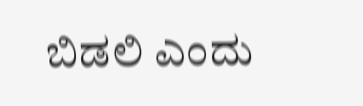ಬಿಡಲಿ ಎಂದು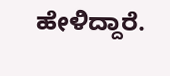ಹೇಳಿದ್ದಾರೆ.